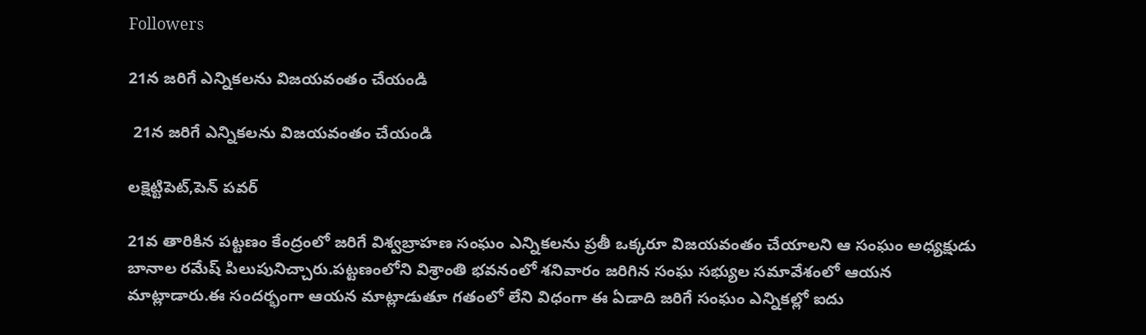Followers

21న జరిగే ఎన్నికలను విజయవంతం చేయండి

 21న జరిగే ఎన్నికలను విజయవంతం చేయండి

లక్షెట్టిపెట్,పెన్ పవర్

21వ తారికిన పట్టణం కేంద్రంలో జరిగే విశ్వబ్రాహణ సంఘం ఎన్నికలను ప్రతీ ఒక్కరూ విజయవంతం చేయాలని ఆ సంఘం అధ్యక్షుడు బానాల రమేష్ పిలుపునిచ్చారు.పట్టణంలోని విశ్రాంతి భవనంలో శనివారం జరిగిన సంఘ సభ్యుల సమావేశంలో ఆయన మాట్లాడారు.ఈ సందర్భంగా ఆయన మాట్లాడుతూ గతంలో లేని విధంగా ఈ ఏడాది జరిగే సంఘం ఎన్నికల్లో ఐదు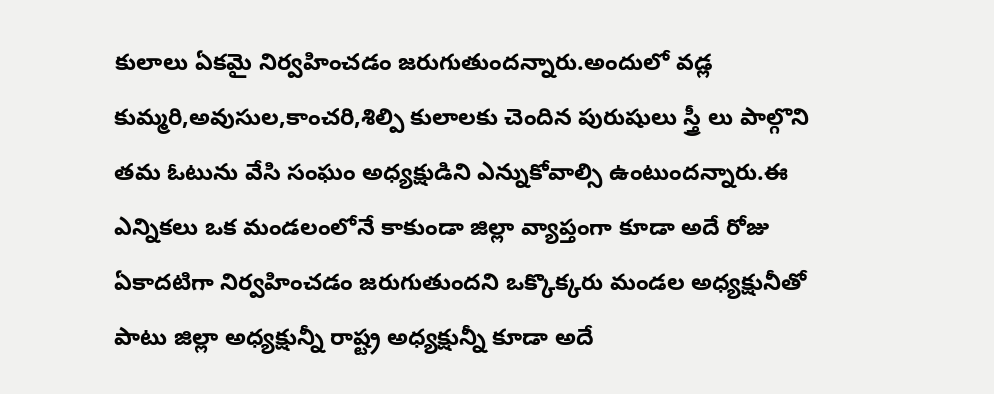కులాలు ఏకమై నిర్వహించడం జరుగుతుందన్నారు.అందులో వడ్ల కుమ్మరి,అవుసుల,కాంచరి,శిల్పి కులాలకు చెందిన పురుషులు స్త్రీ లు పాల్గొని తమ ఓటును వేసి సంఘం అధ్యక్షుడిని ఎన్నుకోవాల్సి ఉంటుందన్నారు.ఈ ఎన్నికలు ఒక మండలంలోనే కాకుండా జిల్లా వ్యాప్తంగా కూడా అదే రోజు ఏకాదటిగా నిర్వహించడం జరుగుతుందని ఒక్కొక్కరు మండల అధ్యక్షునీతో పాటు జిల్లా అధ్యక్షున్నీ రాష్ట్ర అధ్యక్షున్నీ కూడా అదే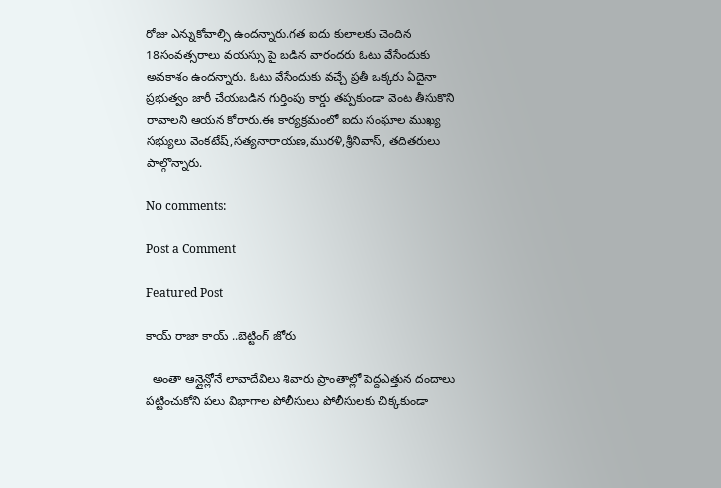రోజు ఎన్నుకోవాల్సి ఉందన్నారు.గత ఐదు కులాలకు చెందిన 18సంవత్సరాలు వయస్సు పై బడిన వారందరు ఓటు వేసేందుకు అవకాశం ఉందన్నారు. ఓటు వేసేందుకు వచ్చే ప్రతీ ఒక్కరు ఏదైనా ప్రభుత్వం జారీ చేయబడిన గుర్తింపు కార్డు తప్పకుండా వెంట తీసుకొని రావాలని ఆయన కోరారు.ఈ కార్యక్రమంలో ఐదు సంఘాల ముఖ్య సభ్యులు వెంకటేష్,సత్యనారాయణ,మురళి,శ్రీనివాస్, తదితరులు పాల్గొన్నారు.

No comments:

Post a Comment

Featured Post

కాయ్ రాజా కాయ్ ..బెట్టింగ్ జోరు

  అంతా ఆన్లైన్లోనే లావాదేవిలు శివారు ప్రాంతాల్లో పెద్దఎత్తున దందాలు పట్టించుకోని పలు విభాగాల పోలీసులు పోలీసులకు చిక్కకుండా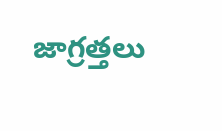జాగ్రత్తలు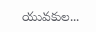యువకుల...